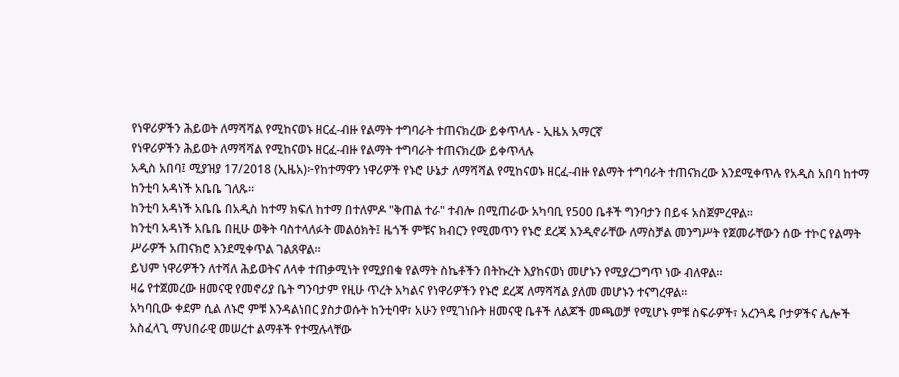የነዋሪዎችን ሕይወት ለማሻሻል የሚከናወኑ ዘርፈ-ብዙ የልማት ተግባራት ተጠናክረው ይቀጥላሉ - ኢዜአ አማርኛ
የነዋሪዎችን ሕይወት ለማሻሻል የሚከናወኑ ዘርፈ-ብዙ የልማት ተግባራት ተጠናክረው ይቀጥላሉ
አዲስ አበባ፤ ሚያዝያ 17/2018 (ኢዜአ)፦የከተማዋን ነዋሪዎች የኑሮ ሁኔታ ለማሻሻል የሚከናወኑ ዘርፈ-ብዙ የልማት ተግባራት ተጠናክረው እንደሚቀጥሉ የአዲስ አበባ ከተማ ከንቲባ አዳነች አቤቤ ገለጹ።
ከንቲባ አዳነች አቤቤ በአዲስ ከተማ ክፍለ ከተማ በተለምዶ "ቅጠል ተራ" ተብሎ በሚጠራው አካባቢ የ500 ቤቶች ግንባታን በይፋ አስጀምረዋል፡፡
ከንቲባ አዳነች አቤቤ በዚሁ ወቅት ባስተላለፉት መልዕክት፤ ዜጎች ምቹና ክብርን የሚመጥን የኑሮ ደረጃ እንዲኖራቸው ለማስቻል መንግሥት የጀመራቸውን ሰው ተኮር የልማት ሥራዎች አጠናክሮ እንደሚቀጥል ገልጸዋል።
ይህም ነዋሪዎችን ለተሻለ ሕይወትና ለላቀ ተጠቃሚነት የሚያበቁ የልማት ስኬቶችን በትኩረት እያከናወነ መሆኑን የሚያረጋግጥ ነው ብለዋል።
ዛሬ የተጀመረው ዘመናዊ የመኖሪያ ቤት ግንባታም የዚሁ ጥረት አካልና የነዋሪዎችን የኑሮ ደረጃ ለማሻሻል ያለመ መሆኑን ተናግረዋል።
አካባቢው ቀደም ሲል ለኑሮ ምቹ እንዳልነበር ያስታወሱት ከንቲባዋ፣ አሁን የሚገነቡት ዘመናዊ ቤቶች ለልጆች መጫወቻ የሚሆኑ ምቹ ስፍራዎች፣ አረንጓዴ ቦታዎችና ሌሎች አስፈላጊ ማህበራዊ መሠረተ ልማቶች የተሟሉላቸው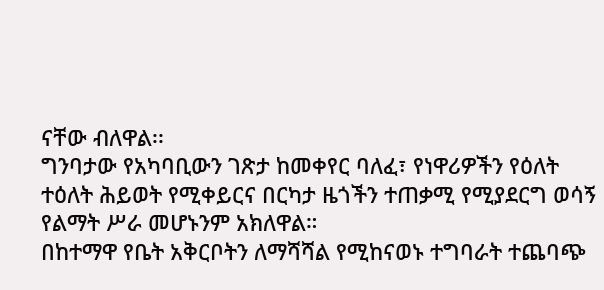ናቸው ብለዋል፡፡
ግንባታው የአካባቢውን ገጽታ ከመቀየር ባለፈ፣ የነዋሪዎችን የዕለት ተዕለት ሕይወት የሚቀይርና በርካታ ዜጎችን ተጠቃሚ የሚያደርግ ወሳኝ የልማት ሥራ መሆኑንም አክለዋል።
በከተማዋ የቤት አቅርቦትን ለማሻሻል የሚከናወኑ ተግባራት ተጨባጭ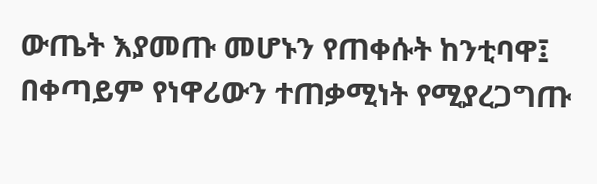ውጤት እያመጡ መሆኑን የጠቀሱት ከንቲባዋ፤ በቀጣይም የነዋሪውን ተጠቃሚነት የሚያረጋግጡ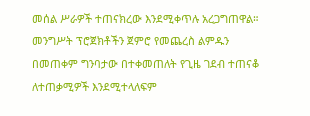መሰል ሥራዎች ተጠናክረው እንደሚቀጥሉ አረጋግጠዋል።
መንግሥት ፕሮጀክቶችን ጀምሮ የመጨረስ ልምዱን በመጠቀም ግንባታው በተቀመጠለት የጊዜ ገደብ ተጠናቆ ለተጠቃሚዎች እንደሚተላለፍም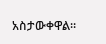አስታውቀዋል።